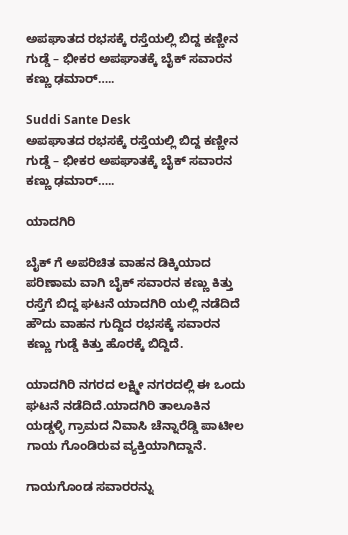ಅಪಘಾತದ ರಭಸಕ್ಕೆ ರಸ್ತೆಯಲ್ಲಿ ಬಿದ್ದ ಕಣ್ಣೀನ ಗುಡ್ಡೆ – ಭೀಕರ ಅಪಘಾತಕ್ಕೆ ಬೈಕ್ ಸವಾರನ ಕಣ್ಣು ಢಮಾರ್…..

Suddi Sante Desk
ಅಪಘಾತದ ರಭಸಕ್ಕೆ ರಸ್ತೆಯಲ್ಲಿ ಬಿದ್ದ ಕಣ್ಣೀನ ಗುಡ್ಡೆ – ಭೀಕರ ಅಪಘಾತಕ್ಕೆ ಬೈಕ್ ಸವಾರನ ಕಣ್ಣು ಢಮಾರ್…..

ಯಾದಗಿರಿ

ಬೈಕ್ ಗೆ ಅಪರಿಚಿತ ವಾಹನ ಡಿಕ್ಕಿಯಾದ ಪರಿಣಾಮ ವಾಗಿ ಬೈಕ್ ಸವಾರನ ಕಣ್ಣು ಕಿತ್ತು ರಸ್ತೆಗೆ ಬಿದ್ದ ಘಟನೆ ಯಾದಗಿರಿ ಯಲ್ಲಿ ನಡೆದಿದೆ ಹೌದು ವಾಹನ ಗುದ್ದಿದ ರಭಸಕ್ಕೆ ಸವಾರನ ಕಣ್ಣು ಗುಡ್ಡೆ ಕಿತ್ತು ಹೊರಕ್ಕೆ ಬಿದ್ದಿದೆ.

ಯಾದಗಿರಿ ನಗರದ ಲಕ್ಷ್ಮೀ ನಗರದಲ್ಲಿ ಈ ಒಂದು ಘಟನೆ ನಡೆದಿದೆ.ಯಾದಗಿರಿ ತಾಲೂಕಿನ ಯಡ್ಡಳ್ಳಿ ಗ್ರಾಮದ ನಿವಾಸಿ ಚೆನ್ನಾರೆಡ್ಡಿ ಪಾಟೀಲ ಗಾಯ ಗೊಂಡಿರುವ ವ್ಯಕ್ತಿಯಾಗಿದ್ದಾನೆ.

ಗಾಯಗೊಂಡ ಸವಾರರನ್ನು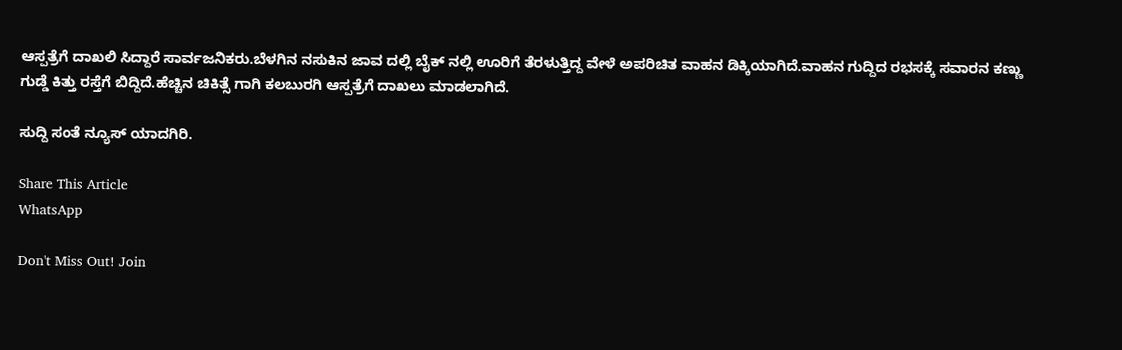ಆಸ್ಪತ್ರೆಗೆ ದಾಖಲಿ ಸಿ‌ದ್ದಾರೆ ಸಾರ್ವಜನಿಕರು.ಬೆಳಗಿನ ನಸುಕಿನ ಜಾವ ದಲ್ಲಿ ಬೈಕ್ ನಲ್ಲಿ ಊರಿಗೆ ತೆರಳುತ್ತಿದ್ದ ವೇಳೆ ಅಪರಿಚಿತ ವಾಹನ ಡಿಕ್ಕಿಯಾಗಿದೆ.ವಾಹನ ಗುದ್ದಿದ ರಭಸಕ್ಕೆ ಸವಾರನ ಕಣ್ಣು ಗುಡ್ಡೆ ಕಿತ್ತು ರಸ್ತೆಗೆ ಬಿದ್ದಿದೆ.ಹೆಚ್ಚಿನ ಚಿಕಿತ್ಸೆ ಗಾಗಿ ಕಲಬುರಗಿ ಆಸ್ಪತ್ರೆಗೆ ದಾಖಲು ಮಾಡಲಾಗಿದೆ.

ಸುದ್ದಿ ಸಂತೆ ನ್ಯೂಸ್ ಯಾದಗಿರಿ.

Share This Article
WhatsApp

Don't Miss Out! Join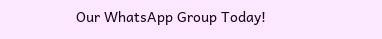Our WhatsApp Group Today!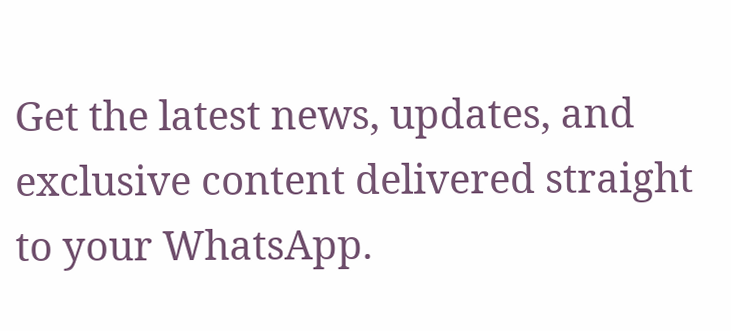Get the latest news, updates, and exclusive content delivered straight to your WhatsApp.